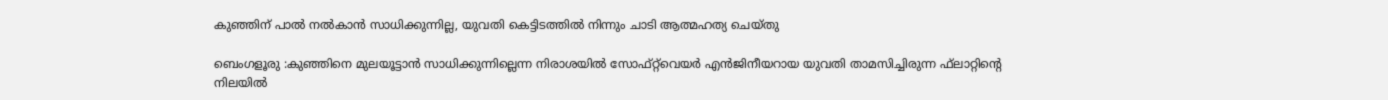കുഞ്ഞിന് പാൽ നൽകാൻ സാധിക്കുന്നില്ല, യുവതി കെട്ടിടത്തിൽ നിന്നും ചാടി ആത്മഹത്യ ചെയ്തു

ബെംഗളൂരു :കുഞ്ഞിനെ മുലയൂട്ടാന്‍ സാധിക്കുന്നില്ലെന്ന നിരാശയില്‍ സോഫ്റ്റ്‌വെയര്‍ എന്‍ജിനീയറായ യുവതി താമസിച്ചിരുന്ന ഫ്‌ലാറ്റിന്റെ നിലയില്‍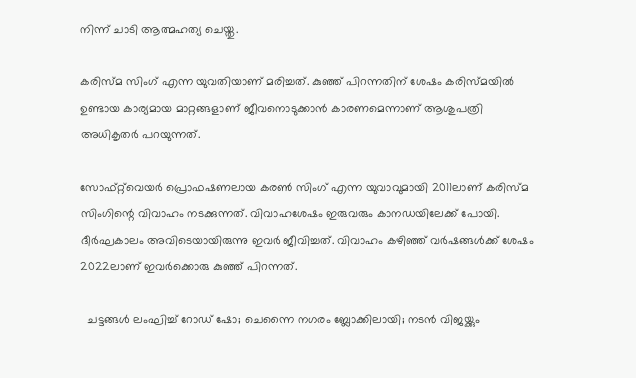നിന്ന് ചാടി ആത്മഹത്യ ചെയ്തു.

കരിസ്മ സിംഗ് എന്ന യുവതിയാണ് മരിച്ചത്. കുഞ്ഞ് പിറന്നതിന് ശേഷം കരിസ്മയില്‍ ഉണ്ടായ കാര്യമായ മാറ്റങ്ങളാണ് ജീവനൊടുക്കാന്‍ കാരണമെന്നാണ് ആശുപത്രി അധികൃതര്‍ പറയുന്നത്.

സോഫ്റ്റ്‌വെയര്‍ പ്രൊഫഷണലായ കരണ്‍ സിംഗ് എന്ന യുവാവുമായി 2011ലാണ് കരിസ്മ സിംഗിന്റെ വിവാഹം നടക്കുന്നത്. വിവാഹശേഷം ഇരുവരും കാനഡയിലേക്ക് പോയി. ദീര്‍ഘകാലം അവിടെയായിരുന്നു ഇവര്‍ ജീവിച്ചത്. വിവാഹം കഴിഞ്ഞ് വര്‍ഷങ്ങള്‍ക്ക് ശേഷം 2022ലാണ് ഇവര്‍ക്കൊരു കുഞ്ഞ് പിറന്നത്.

  ചട്ടങ്ങൾ ലംഘിച്ച് റോഡ് ഷോ; ചെന്നൈ നഗരം ബ്ലോക്കിലായി; നടൻ വിജയ്ക്കും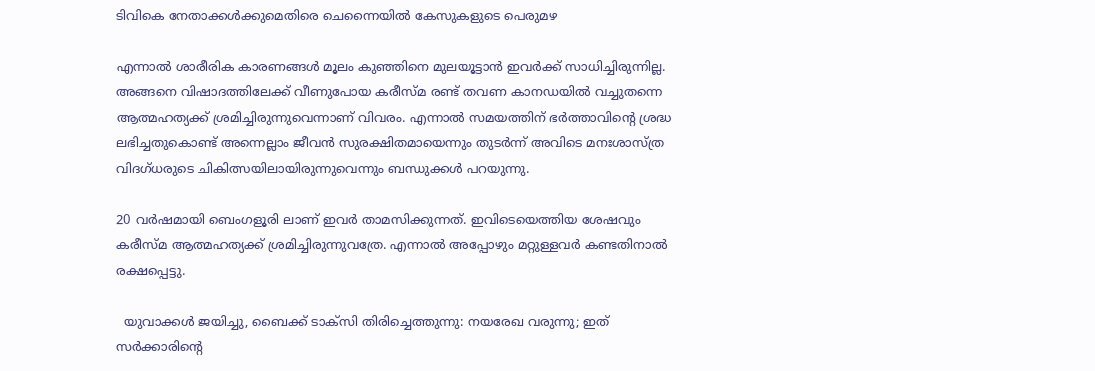ടിവികെ നേതാക്കൾക്കുമെതിരെ ചെന്നൈയിൽ കേസുകളുടെ പെരുമഴ

എന്നാല്‍ ശാരീരിക കാരണങ്ങള്‍ മൂലം കുഞ്ഞിനെ മുലയൂട്ടാന്‍ ഇവര്‍ക്ക് സാധിച്ചിരുന്നില്ല. അങ്ങനെ വിഷാദത്തിലേക്ക് വീണുപോയ കരീസ്മ രണ്ട് തവണ കാനഡയില്‍ വച്ചുതന്നെ ആത്മഹത്യക്ക് ശ്രമിച്ചിരുന്നുവെന്നാണ് വിവരം. എന്നാല്‍ സമയത്തിന് ഭര്‍ത്താവിന്റെ ശ്രദ്ധ ലഭിച്ചതുകൊണ്ട് അന്നെല്ലാം ജീവന്‍ സുരക്ഷിതമായെന്നും തുടര്‍ന്ന് അവിടെ മനഃശാസ്ത്ര വിദഗ്ധരുടെ ചികിത്സയിലായിരുന്നുവെന്നും ബന്ധുക്കള്‍ പറയുന്നു.

20 വര്‍ഷമായി ബെംഗളൂരി ലാണ് ഇവർ താമസിക്കുന്നത്. ഇവിടെയെത്തിയ ശേഷവും കരീസ്മ ആത്മഹത്യക്ക് ശ്രമിച്ചിരുന്നുവത്രേ. എന്നാല്‍ അപ്പോഴും മറ്റുള്ളവര്‍ കണ്ടതിനാല്‍ രക്ഷപ്പെട്ടു.

  യുവാക്കള്‍ ജയിച്ചു, ബൈക്ക് ടാക്സി തിരിച്ചെത്തുന്നു: നയരേഖ വരുന്നു; ഇത് സര്‍ക്കാരിന്റെ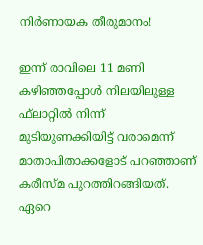നിര്‍ണായക തീരുമാനം!

ഇന്ന് രാവിലെ 11 മണി കഴിഞ്ഞപ്പോള്‍ നിലയിലുള്ള ഫ്‌ലാറ്റില്‍ നിന്ന് മുടിയുണക്കിയിട്ട് വരാമെന്ന് മാതാപിതാക്കളോട് പറഞ്ഞാണ് കരീസ്മ പുറത്തിറങ്ങിയത്. ഏറെ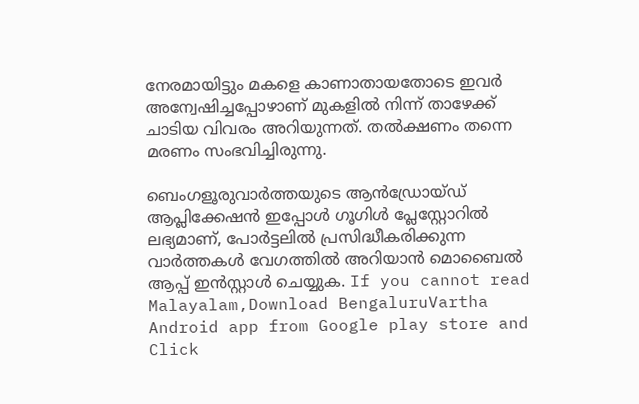നേരമായിട്ടും മകളെ കാണാതായതോടെ ഇവര്‍ അന്വേഷിച്ചപ്പോഴാണ് മുകളില്‍ നിന്ന് താഴേക്ക് ചാടിയ വിവരം അറിയുന്നത്. തല്‍ക്ഷണം തന്നെ മരണം സംഭവിച്ചിരുന്നു.

ബെംഗളൂരുവാർത്തയുടെ ആൻഡ്രോയ്ഡ് ആപ്ലിക്കേഷൻ ഇപ്പോൾ ഗൂഗിൾ പ്ലേസ്റ്റോറിൽ ലഭ്യമാണ്, പോർട്ടലിൽ പ്രസിദ്ധീകരിക്കുന്ന വാർത്തകൾ വേഗത്തിൽ അറിയാൻ മൊബൈൽ ആപ്പ് ഇൻസ്റ്റാൾ ചെയ്യുക. If you cannot read Malayalam,Download BengaluruVartha Android app from Google play store and Click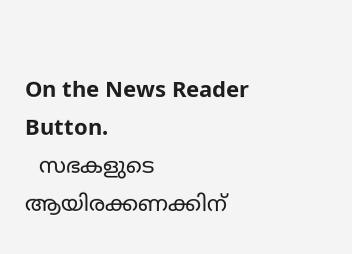On the News Reader Button.
  സഭകളുടെ ആയിരക്കണക്കിന്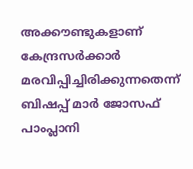അക്കൗണ്ടുകളാണ് കേന്ദ്രസര്‍ക്കാര്‍ മരവിപ്പിച്ചിരിക്കുന്നതെന്ന് ബിഷപ്പ് മാര്‍ ജോസഫ് പാംപ്ലാനി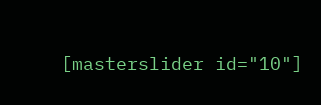[masterslider id="10"]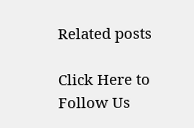Related posts

Click Here to Follow Us